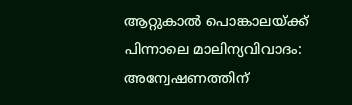ആറ്റുകാൽ പൊങ്കാലയ്ക്ക് പിന്നാലെ മാലിന്യവിവാദം: അന്വേഷണത്തിന്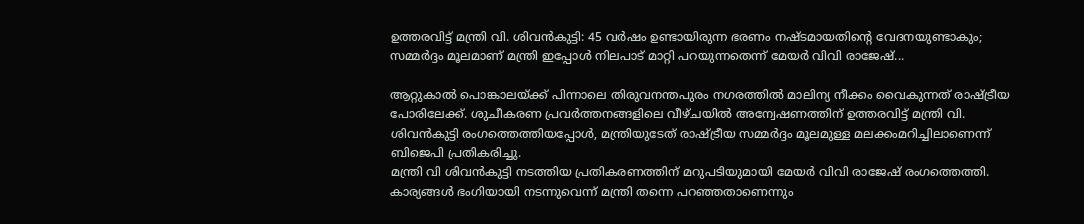ഉത്തരവിട്ട് മന്ത്രി വി. ശിവൻകുട്ടി: 45 വർഷം ഉണ്ടായിരുന്ന ഭരണം നഷ്ടമായതിന്റെ വേദനയുണ്ടാകും; സമ്മർദ്ദം മൂലമാണ് മന്ത്രി ഇപ്പോൾ നിലപാട് മാറ്റി പറയുന്നതെന്ന് മേയർ വിവി രാജേഷ്...

ആറ്റുകാൽ പൊങ്കാലയ്ക്ക് പിന്നാലെ തിരുവനന്തപുരം നഗരത്തിൽ മാലിന്യ നീക്കം വൈകുന്നത് രാഷ്ട്രീയ പോരിലേക്ക്. ശുചീകരണ പ്രവർത്തനങ്ങളിലെ വീഴ്ചയിൽ അന്വേഷണത്തിന് ഉത്തരവിട്ട് മന്ത്രി വി. ശിവൻകുട്ടി രംഗത്തെത്തിയപ്പോൾ, മന്ത്രിയുടേത് രാഷ്ട്രീയ സമ്മർദ്ദം മൂലമുള്ള മലക്കംമറിച്ചിലാണെന്ന് ബിജെപി പ്രതികരിച്ചു.
മന്ത്രി വി ശിവൻകുട്ടി നടത്തിയ പ്രതികരണത്തിന് മറുപടിയുമായി മേയർ വിവി രാജേഷ് രംഗത്തെത്തി. കാര്യങ്ങൾ ഭംഗിയായി നടന്നുവെന്ന് മന്ത്രി തന്നെ പറഞ്ഞതാണെന്നും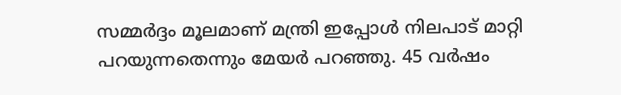സമ്മർദ്ദം മൂലമാണ് മന്ത്രി ഇപ്പോൾ നിലപാട് മാറ്റി പറയുന്നതെന്നും മേയർ പറഞ്ഞു. 45 വർഷം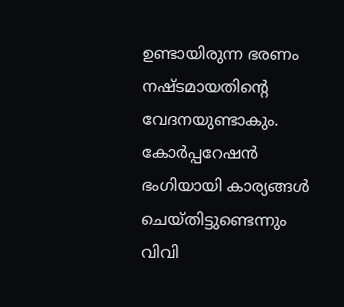ഉണ്ടായിരുന്ന ഭരണം നഷ്ടമായതിന്റെ വേദനയുണ്ടാകും. കോർപ്പറേഷൻ ഭംഗിയായി കാര്യങ്ങൾ ചെയ്തിട്ടുണ്ടെന്നും വിവി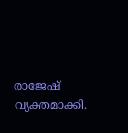രാജേഷ് വ്യക്തമാക്കി.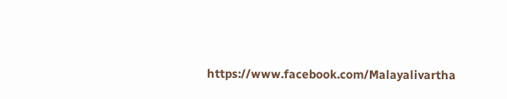https://www.facebook.com/Malayalivartha